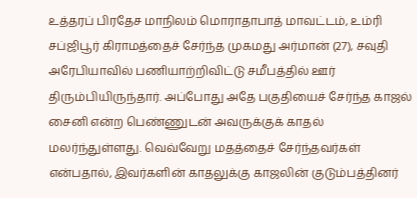உத்தரப் பிரதேச மாநிலம் மொராதாபாத் மாவட்டம், உம்ரி சப்ஜிபூர் கிராமத்தைச் சேர்ந்த முகமது அர்மான் (27), சவுதி அரேபியாவில் பணியாற்றிவிட்டு சமீபத்தில் ஊர் திரும்பியிருந்தார். அப்போது அதே பகுதியைச் சேர்ந்த காஜல் சைனி என்ற பெண்ணுடன் அவருக்குக் காதல் மலர்ந்துள்ளது. வெவ்வேறு மதத்தைச் சேர்ந்தவர்கள் என்பதால், இவர்களின் காதலுக்கு காஜலின் குடும்பத்தினர்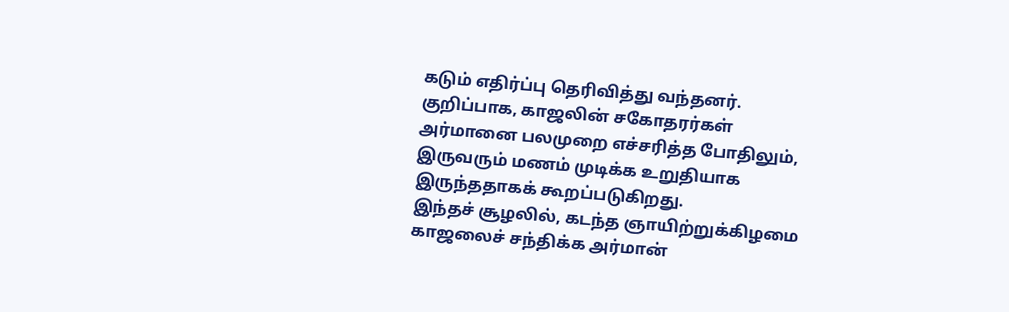கடும் எதிர்ப்பு தெரிவித்து வந்தனர். குறிப்பாக, காஜலின் சகோதரர்கள் அர்மானை பலமுறை எச்சரித்த போதிலும், இருவரும் மணம் முடிக்க உறுதியாக இருந்ததாகக் கூறப்படுகிறது.
இந்தச் சூழலில், கடந்த ஞாயிற்றுக்கிழமை காஜலைச் சந்திக்க அர்மான்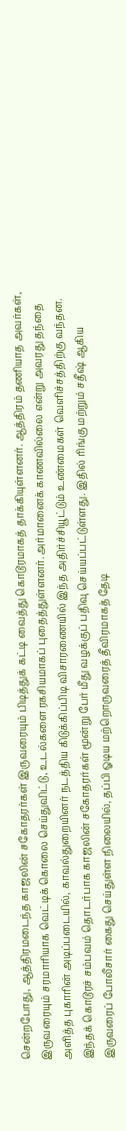சென்றபோது, ஆத்திரமடைந்த காஜலின் சகோதரர்கள் இருவரையும் பிடித்துக் கட்டி வைத்து கொடூரமாகத் தாக்கியுள்ளனர். ஆத்திரம் தணியாத அவர்கள், இருவரையும் சரமாரியாக வெட்டிக் கொலை செய்துவிட்டு, உடல்களை ரகசியமாகப் புதைத்துள்ளனர். அர்மானைக் காணவில்லை என்று அவரது தந்தை அளித்த புகாரின் அடிப்படையில், காவல்துறையினர் நடத்திய கிடுக்கிப்பிடி விசாரணையில் இந்த அதிர்ச்சியூட்டும் உண்மைகள் வெளிச்சத்திற்கு வந்தன.
இந்தக் கொடூரச் சம்பவம் தொடர்பாக காஜலின் சகோதரர்கள் மூன்று பேர் மீது வழக்குப் பதிவு செய்யப்பட்டுள்ளது. இதில் ரிங்கு மற்றும் சதீஷ் ஆகிய இருவரைப் போலீசார் கைது செய்துள்ள நிலையில், தப்பி ஓடிய மற்றொருவரைத் தீவிரமாகத் தேடி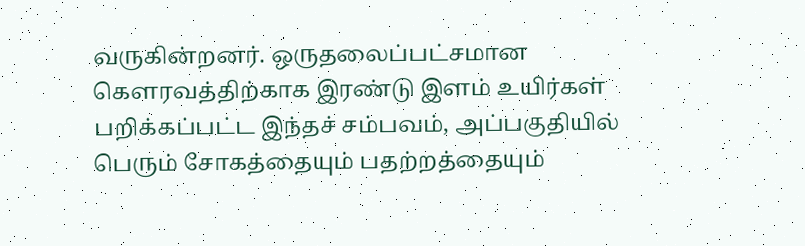வருகின்றனர். ஒருதலைப்பட்சமான கௌரவத்திற்காக இரண்டு இளம் உயிர்கள் பறிக்கப்பட்ட இந்தச் சம்பவம், அப்பகுதியில் பெரும் சோகத்தையும் பதற்றத்தையும்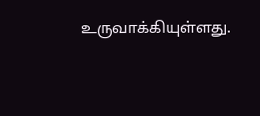உருவாக்கியுள்ளது.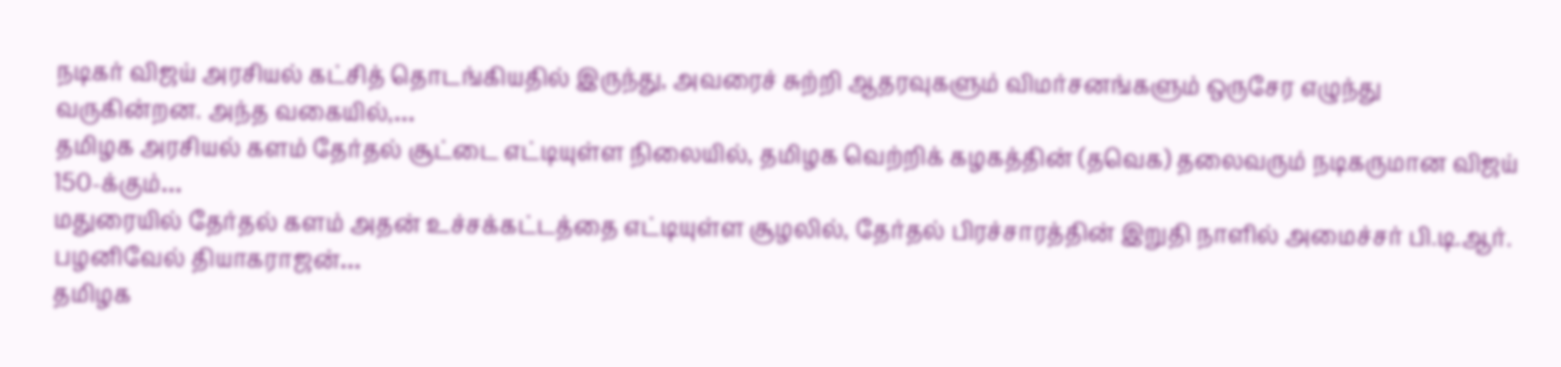நடிகர் விஜய் அரசியல் கட்சித் தொடங்கியதில் இருந்து, அவரைச் சுற்றி ஆதரவுகளும் விமர்சனங்களும் ஒருசேர எழுந்து வருகின்றன. அந்த வகையில்,…
தமிழக அரசியல் களம் தேர்தல் சூட்டை எட்டியுள்ள நிலையில், தமிழக வெற்றிக் கழகத்தின் (தவெக) தலைவரும் நடிகருமான விஜய் 150-க்கும்…
மதுரையில் தேர்தல் களம் அதன் உச்சக்கட்டத்தை எட்டியுள்ள சூழலில், தேர்தல் பிரச்சாரத்தின் இறுதி நாளில் அமைச்சர் பி.டி.ஆர். பழனிவேல் தியாகராஜன்…
தமிழக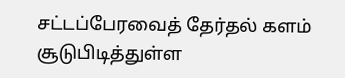சட்டப்பேரவைத் தேர்தல் களம் சூடுபிடித்துள்ள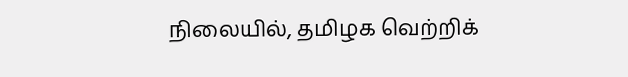நிலையில், தமிழக வெற்றிக்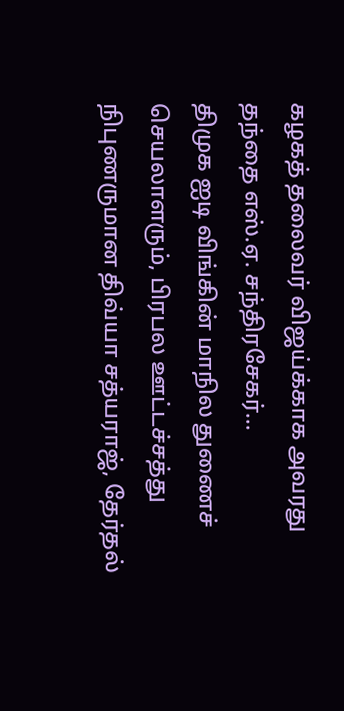கழகத் தலைவர் விஜய்க்காக அவரது தந்தை எஸ்.ஏ. சந்திரசேகர்…
திமுக ஐடி விங்கின் மாநில துணைச் செயலாளரும், பிரபல ஊட்டச்சத்து நிபுணருமான திவ்யா சத்யராஜ், தேர்தல்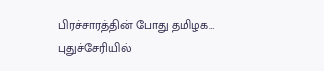பிரச்சாரத்தின் போது தமிழக…
புதுச்சேரியில்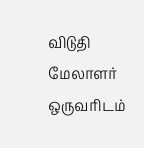விடுதி மேலாளர் ஒருவரிடம்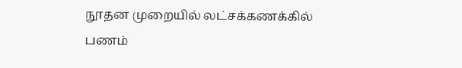நூதன முறையில் லட்சக்கணக்கில் பணம்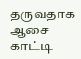தருவதாக ஆசை காட்டி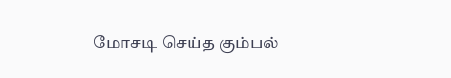மோசடி செய்த கும்பல்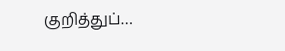குறித்துப்…